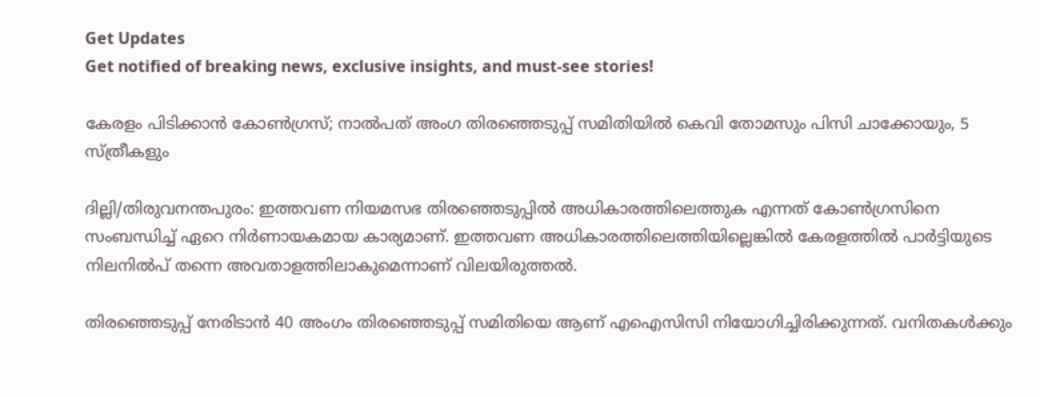Get Updates
Get notified of breaking news, exclusive insights, and must-see stories!

കേരളം പിടിക്കാൻ കോൺഗ്രസ്; നാല്‍പത് അംഗ തിരഞ്ഞെടുപ്പ് സമിതിയിൽ കെവി തോമസും പിസി ചാക്കോയും, 5 സ്ത്രീകളും

ദില്ലി/തിരുവനന്തപുരം: ഇത്തവണ നിയമസഭ തിരഞ്ഞെടുപ്പില്‍ അധികാരത്തിലെത്തുക എന്നത് കോണ്‍ഗ്രസിനെ സംബന്ധിച്ച് ഏറെ നിര്‍ണായകമായ കാര്യമാണ്. ഇത്തവണ അധികാരത്തിലെത്തിയില്ലെങ്കില്‍ കേരളത്തില്‍ പാര്‍ട്ടിയുടെ നിലനില്‍പ് തന്നെ അവതാളത്തിലാകുമെന്നാണ് വിലയിരുത്തല്‍.

തിരഞ്ഞെടുപ്പ് നേരിടാന്‍ 40 അംഗം തിരഞ്ഞെടുപ്പ് സമിതിയെ ആണ് എഐസിസി നിയോഗിച്ചിരിക്കുന്നത്. വനിതകള്‍ക്കും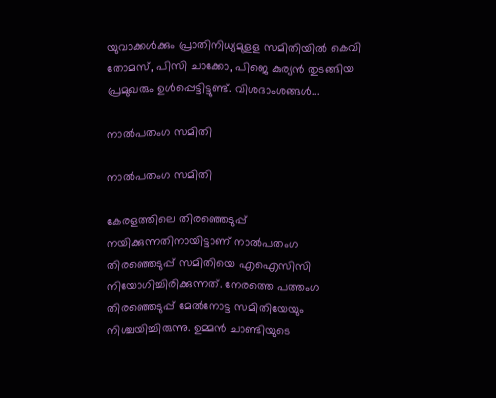യുവാക്കള്‍ക്കും പ്രാതിനിധ്യമുളള സമിതിയില്‍ കെവി തോമസ്, പിസി ചാക്കോ, പിജെ കുര്യന്‍ തുടങ്ങിയ പ്രമുഖരും ഉള്‍പ്പെട്ടിട്ടുണ്ട്. വിശദാംശങ്ങള്‍...

നാല്‍പതംഗ സമിതി

നാല്‍പതംഗ സമിതി

കേരളത്തിലെ തിരഞ്ഞെടുപ്പ് നയിക്കുന്നതിനായിട്ടാണ് നാല്‍പതംഗ തിരഞ്ഞെടുപ്പ് സമിതിയെ എഐസിസി നിയോഗിച്ചിരിക്കുന്നത്. നേരത്തെ പത്തംഗ തിരഞ്ഞെടുപ്പ് മേല്‍നോട്ട സമിതിയേയും നിശ്ചയിച്ചിരുന്നു. ഉമ്മന്‍ ചാണ്ടിയുടെ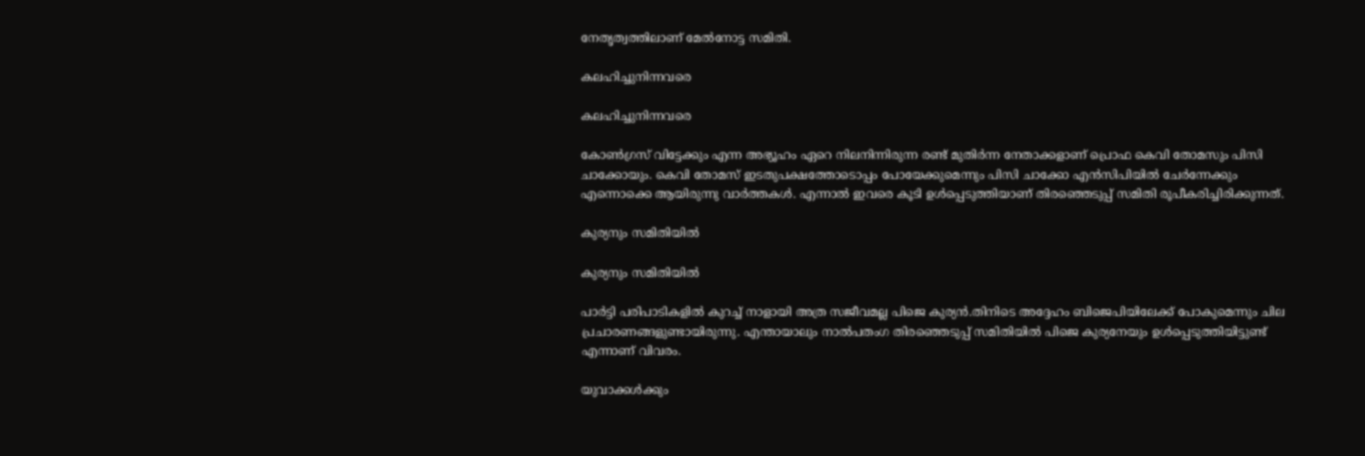നേതൃത്വത്തിലാണ് മേല്‍നോട്ട സമിതി.

കലഹിച്ചുനിന്നവരെ

കലഹിച്ചുനിന്നവരെ

കോണ്‍ഗ്രസ് വിട്ടേക്കും എന്ന അഭ്യൂഹം ഏറെ നിലനിന്നിരുന്ന രണ്ട് മുതിര്‍ന്ന നേതാക്കളാണ് പ്രൊഫ കെവി തോമസും പിസി ചാക്കോയും. കെവി തോമസ് ഇടതുപക്ഷത്തോടൊപ്പം പോയേക്കുമെന്നും പിസി ചാക്കോ എന്‍സിപിയില്‍ ചേര്‍ന്നേക്കും എന്നൊക്കെ ആയിരുന്നു വാര്‍ത്തകള്‍. എന്നാല്‍ ഇവരെ കൂടി ഉള്‍പ്പെടുത്തിയാണ് തിരഞ്ഞെടുപ്പ് സമിതി രൂപീകരിച്ചിരിക്കുന്നത്.

കുര്യനും സമിതിയില്‍

കുര്യനും സമിതിയില്‍

പാര്‍ട്ടി പരിപാടികളില്‍ കുറച്ച് നാളായി അത്ര സജീവമല്ല പിജെ കുര്യന്‍.തിനിടെ അദ്ദേഹം ബിജെപിയിലേക്ക് പോകുമെന്നും ചില പ്രചാരണങ്ങളുണ്ടായിരുന്നു. എന്തായാലും നാല്‍പതംഗ തിരഞ്ഞെടുപ്പ് സമിതിയില്‍ പിജെ കുര്യനേയും ഉള്‍പ്പെടുത്തിയിട്ടുണ്ട് എന്നാണ് വിവരം.

യുവാക്കള്‍ക്കും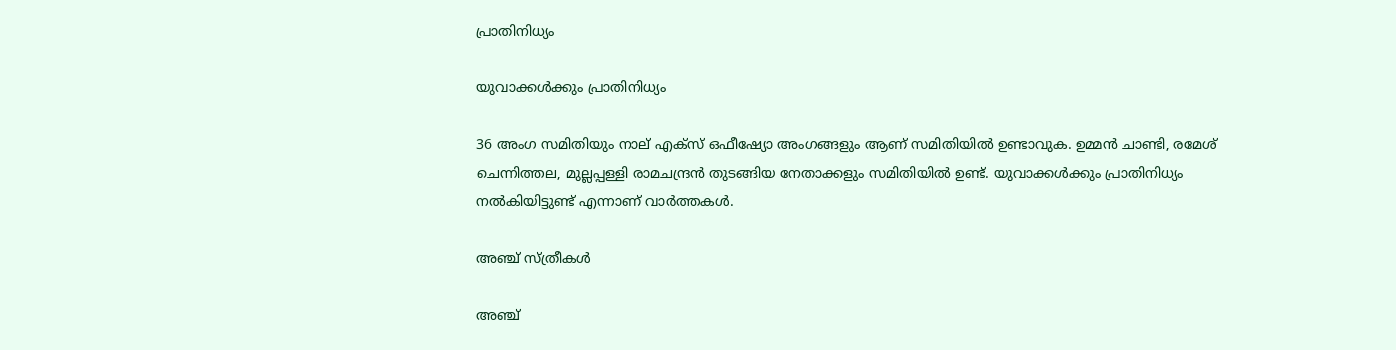പ്രാതിനിധ്യം

യുവാക്കള്‍ക്കും പ്രാതിനിധ്യം

36 അംഗ സമിതിയും നാല് എക്‌സ് ഒഫീഷ്യോ അംഗങ്ങളും ആണ് സമിതിയില്‍ ഉണ്ടാവുക. ഉമ്മന്‍ ചാണ്ടി, രമേശ് ചെന്നിത്തല, മുല്ലപ്പള്ളി രാമചന്ദ്രന്‍ തുടങ്ങിയ നേതാക്കളും സമിതിയില്‍ ഉണ്ട്. യുവാക്കള്‍ക്കും പ്രാതിനിധ്യം നല്‍കിയിട്ടുണ്ട് എന്നാണ് വാര്‍ത്തകള്‍.

അഞ്ച് സ്ത്രീകള്‍

അഞ്ച്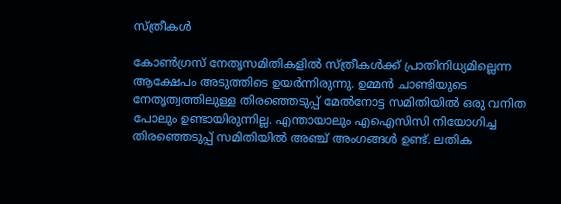സ്ത്രീകള്‍

കോണ്‍ഗ്രസ് നേതൃസമിതികളില്‍ സ്ത്രീകള്‍ക്ക് പ്രാതിനിധ്യമില്ലെന്ന ആക്ഷേപം അടുത്തിടെ ഉയര്‍ന്നിരുന്നു. ഉമ്മന്‍ ചാണ്ടിയുടെ നേതൃത്വത്തിലുള്ള തിരഞ്ഞെടുപ്പ് മേല്‍നോട്ട സമിതിയില്‍ ഒരു വനിത പോലും ഉണ്ടായിരുന്നില്ല. എന്തായാലും എഐസിസി നിയോഗിച്ച തിരഞ്ഞെടുപ്പ് സമിതിയില്‍ അഞ്ച് അംഗങ്ങള്‍ ഉണ്ട്. ലതിക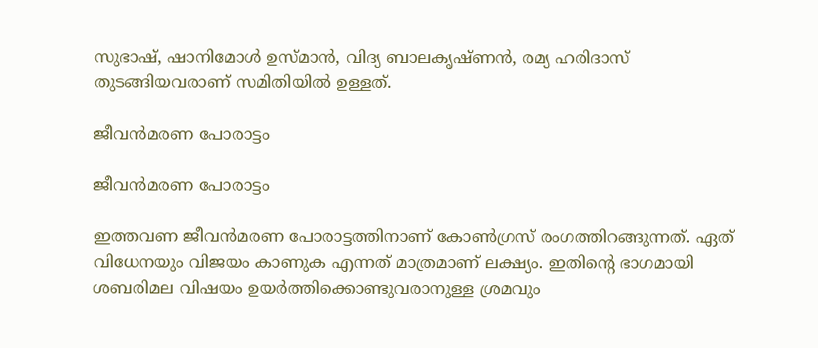സുഭാഷ്, ഷാനിമോള്‍ ഉസ്മാന്‍, വിദ്യ ബാലകൃഷ്ണന്‍, രമ്യ ഹരിദാസ് തുടങ്ങിയവരാണ് സമിതിയില്‍ ഉള്ളത്.

ജീവന്‍മരണ പോരാട്ടം

ജീവന്‍മരണ പോരാട്ടം

ഇത്തവണ ജീവന്‍മരണ പോരാട്ടത്തിനാണ് കോണ്‍ഗ്രസ് രംഗത്തിറങ്ങുന്നത്. ഏത് വിധേനയും വിജയം കാണുക എന്നത് മാത്രമാണ് ലക്ഷ്യം. ഇതിന്റെ ഭാഗമായി ശബരിമല വിഷയം ഉയര്‍ത്തിക്കൊണ്ടുവരാനുള്ള ശ്രമവും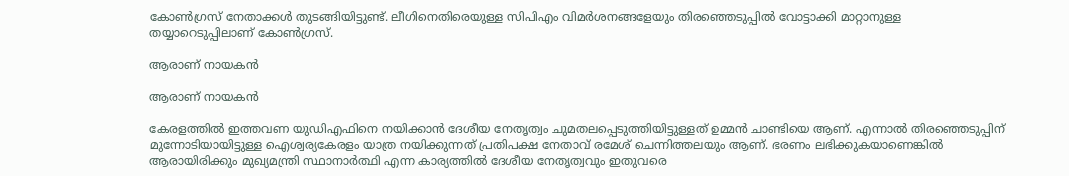കോണ്‍ഗ്രസ് നേതാക്കള്‍ തുടങ്ങിയിട്ടുണ്ട്. ലീഗിനെതിരെയുള്ള സിപിഎം വിമര്‍ശനങ്ങളേയും തിരഞ്ഞെടുപ്പില്‍ വോട്ടാക്കി മാറ്റാനുള്ള തയ്യാറെടുപ്പിലാണ് കോണ്‍ഗ്രസ്.

ആരാണ് നായകന്‍

ആരാണ് നായകന്‍

കേരളത്തില്‍ ഇത്തവണ യുഡിഎഫിനെ നയിക്കാന്‍ ദേശീയ നേതൃത്വം ചുമതലപ്പെടുത്തിയിട്ടുള്ളത് ഉമ്മന്‍ ചാണ്ടിയെ ആണ്. എന്നാല്‍ തിരഞ്ഞെടുപ്പിന് മുന്നോടിയായിട്ടുള്ള ഐശ്വര്യകേരളം യാത്ര നയിക്കുന്നത് പ്രതിപക്ഷ നേതാവ് രമേശ് ചെന്നിത്തലയും ആണ്. ഭരണം ലഭിക്കുകയാണെങ്കില്‍ ആരായിരിക്കും മുഖ്യമന്ത്രി സ്ഥാനാര്‍ത്ഥി എന്ന കാര്യത്തില്‍ ദേശീയ നേതൃത്വവും ഇതുവരെ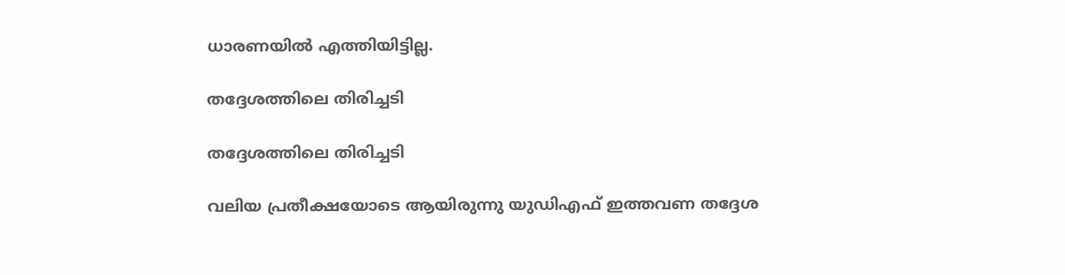ധാരണയില്‍ എത്തിയിട്ടില്ല.

തദ്ദേശത്തിലെ തിരിച്ചടി

തദ്ദേശത്തിലെ തിരിച്ചടി

വലിയ പ്രതീക്ഷയോടെ ആയിരുന്നു യുഡിഎഫ് ഇത്തവണ തദ്ദേശ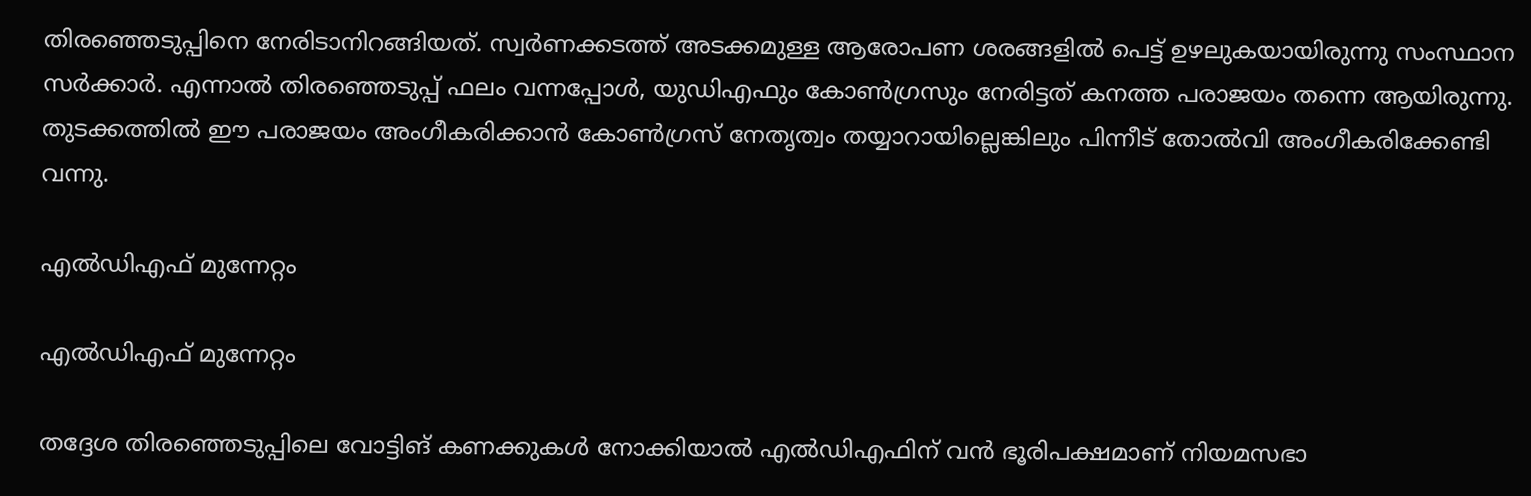തിരഞ്ഞെടുപ്പിനെ നേരിടാനിറങ്ങിയത്. സ്വര്‍ണക്കടത്ത് അടക്കമുള്ള ആരോപണ ശരങ്ങളില്‍ പെട്ട് ഉഴലുകയായിരുന്നു സംസ്ഥാന സര്‍ക്കാര്‍. എന്നാല്‍ തിരഞ്ഞെടുപ്പ് ഫലം വന്നപ്പോള്‍, യുഡിഎഫും കോണ്‍ഗ്രസും നേരിട്ടത് കനത്ത പരാജയം തന്നെ ആയിരുന്നു. തുടക്കത്തില്‍ ഈ പരാജയം അംഗീകരിക്കാന്‍ കോണ്‍ഗ്രസ് നേതൃത്വം തയ്യാറായില്ലെങ്കിലും പിന്നീട് തോല്‍വി അംഗീകരിക്കേണ്ടി വന്നു.

എല്‍ഡിഎഫ് മുന്നേറ്റം

എല്‍ഡിഎഫ് മുന്നേറ്റം

തദ്ദേശ തിരഞ്ഞെടുപ്പിലെ വോട്ടിങ് കണക്കുകള്‍ നോക്കിയാല്‍ എല്‍ഡിഎഫിന് വന്‍ ഭൂരിപക്ഷമാണ് നിയമസഭാ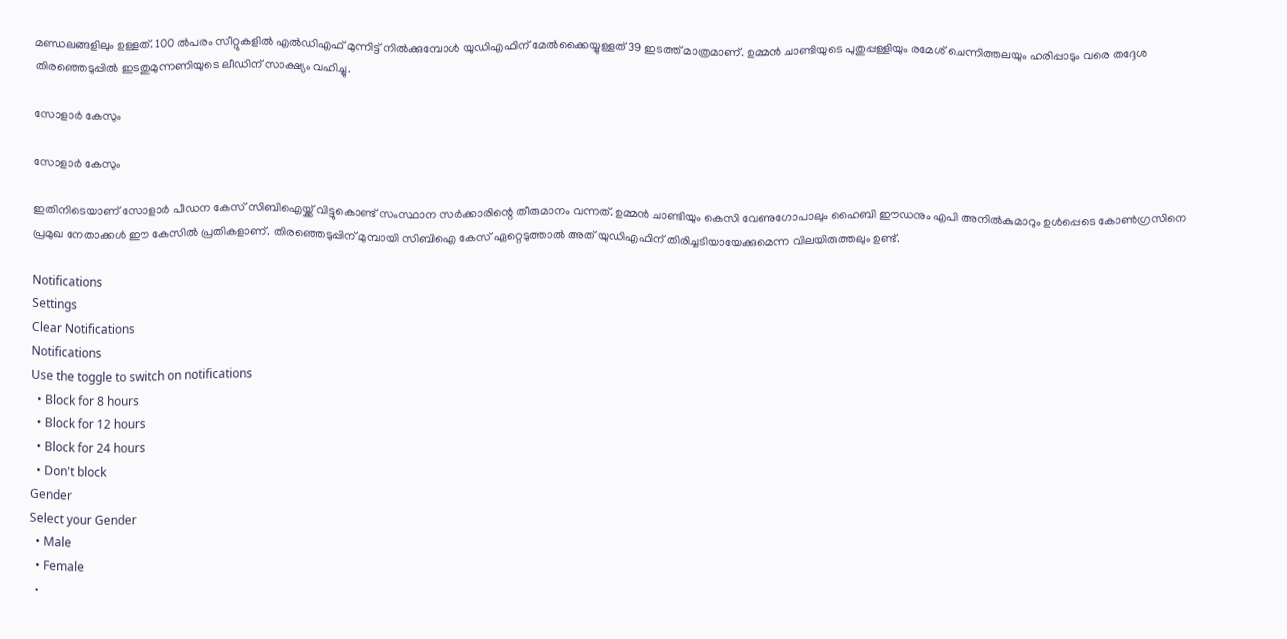മണ്ഡലങ്ങളിലും ഉള്ളത്. 100 ല്‍പരം സീറ്റുകളില്‍ എല്‍ഡിഎഫ് മുന്നിട്ട് നില്‍ക്കുമ്പോള്‍ യുഡിഎഫിന് മേല്‍ക്കൈയ്യുള്ളത് 39 ഇടത്ത് മാത്രമാണ്. ഉമ്മന്‍ ചാണ്ടിയുടെ പുതുപ്പള്ളിയും രമേശ് ചെന്നിത്തലയും ഹരിപ്പാടും വരെ തദ്ദേശ തിരഞ്ഞെടുപ്പില്‍ ഇടതുമുന്നണിയുടെ ലീഡിന് സാക്ഷ്യം വഹിച്ചു.

സോളാര്‍ കേസും

സോളാര്‍ കേസും

ഇതിനിടെയാണ് സോളാര്‍ പീഡന കേസ് സിബിഐയ്ക്ക് വിട്ടുകൊണ്ട് സംസ്ഥാന സര്‍ക്കാരിന്റെ തീരുമാനം വന്നത്. ഉമ്മന്‍ ചാണ്ടിയും കെസി വേണുഗോപാലും ഹൈബി ഈഡനും എപി അനില്‍കുമാറും ഉള്‍പ്പെടെ കോണ്‍ഗ്രസിനെ പ്രമുഖ നേതാക്കള്‍ ഈ കേസില്‍ പ്രതികളാണ്. തിരഞ്ഞെടുപ്പിന് മുമ്പായി സിബിഐ കേസ് ഏറ്റെടുത്താല്‍ അത് യുഡിഎഫിന് തിരിച്ചടിയായേക്കുമെന്ന വിലയിരുത്തലും ഉണ്ട്.

Notifications
Settings
Clear Notifications
Notifications
Use the toggle to switch on notifications
  • Block for 8 hours
  • Block for 12 hours
  • Block for 24 hours
  • Don't block
Gender
Select your Gender
  • Male
  • Female
  •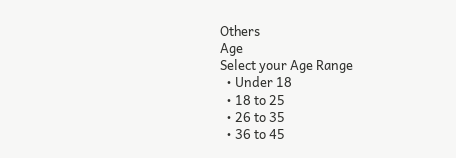Others
Age
Select your Age Range
  • Under 18
  • 18 to 25
  • 26 to 35
  • 36 to 45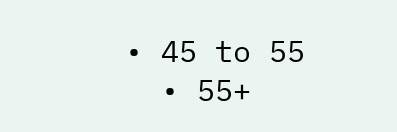• 45 to 55
  • 55+